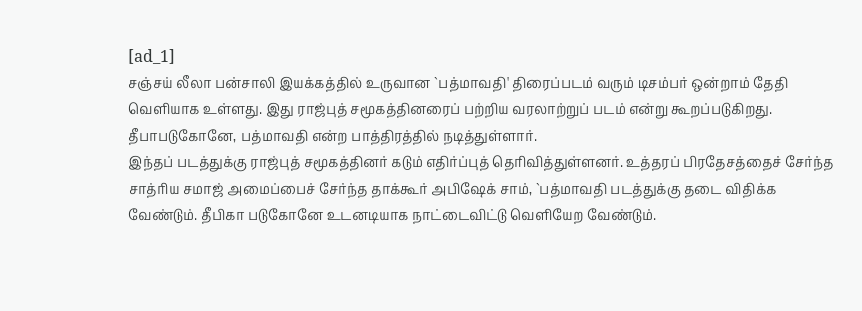[ad_1]
சஞ்சய் லீலா பன்சாலி இயக்கத்தில் உருவான `பத்மாவதி' திரைப்படம் வரும் டிசம்பர் ஒன்றாம் தேதி வெளியாக உள்ளது. இது ராஜ்புத் சமூகத்தினரைப் பற்றிய வரலாற்றுப் படம் என்று கூறப்படுகிறது. தீபாபடுகோனே, பத்மாவதி என்ற பாத்திரத்தில் நடித்துள்ளார்.
இந்தப் படத்துக்கு ராஜ்புத் சமூகத்தினர் கடும் எதிர்ப்புத் தெரிவித்துள்ளனர். உத்தரப் பிரதேசத்தைச் சேர்ந்த சாத்ரிய சமாஜ் அமைப்பைச் சேர்ந்த தாக்கூர் அபிஷேக் சாம், `பத்மாவதி படத்துக்கு தடை விதிக்க வேண்டும். தீபிகா படுகோனே உடனடியாக நாட்டைவிட்டு வெளியேற வேண்டும்.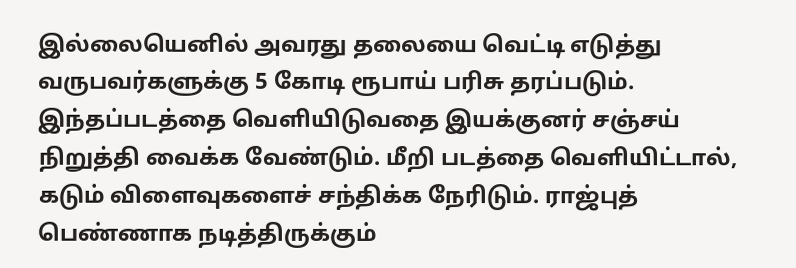இல்லையெனில் அவரது தலையை வெட்டி எடுத்து வருபவர்களுக்கு 5 கோடி ரூபாய் பரிசு தரப்படும். இந்தப்படத்தை வெளியிடுவதை இயக்குனர் சஞ்சய் நிறுத்தி வைக்க வேண்டும். மீறி படத்தை வெளியிட்டால், கடும் விளைவுகளைச் சந்திக்க நேரிடும். ராஜ்புத் பெண்ணாக நடித்திருக்கும்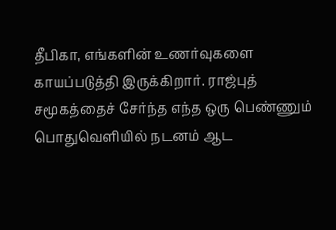தீபிகா, எங்களின் உணர்வுகளை காயப்படுத்தி இருக்கிறார். ராஜ்புத் சமூகத்தைச் சேர்ந்த எந்த ஒரு பெண்ணும் பொதுவெளியில் நடனம் ஆட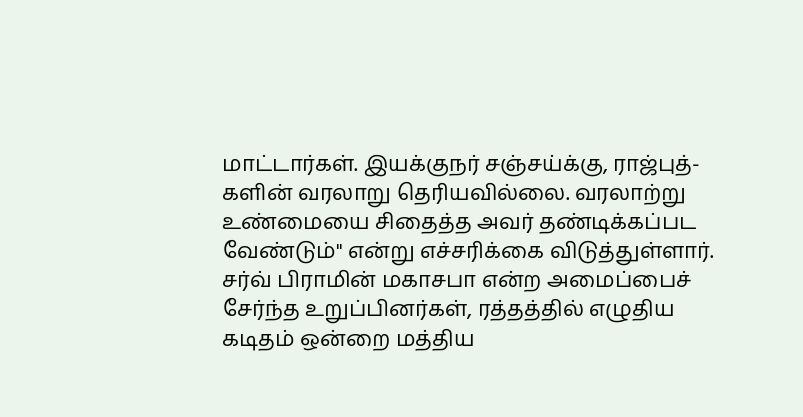மாட்டார்கள். இயக்குநர் சஞ்சய்க்கு, ராஜ்புத்-களின் வரலாறு தெரியவில்லை. வரலாற்று உண்மையை சிதைத்த அவர் தண்டிக்கப்பட வேண்டும்" என்று எச்சரிக்கை விடுத்துள்ளார்.
சர்வ் பிராமின் மகாசபா என்ற அமைப்பைச் சேர்ந்த உறுப்பினர்கள், ரத்தத்தில் எழுதிய கடிதம் ஒன்றை மத்திய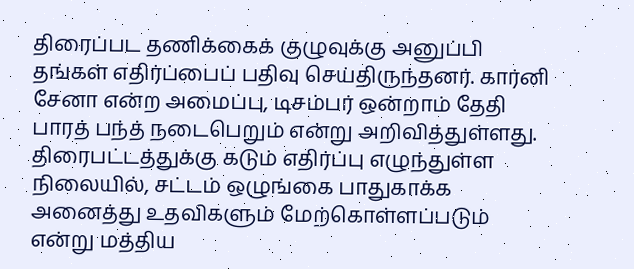திரைப்பட தணிக்கைக் குழுவுக்கு அனுப்பி தங்கள் எதிர்ப்பைப் பதிவு செய்திருந்தனர். கார்னி சேனா என்ற அமைப்பு, டிசம்பர் ஒன்றாம் தேதி பாரத் பந்த் நடைபெறும் என்று அறிவித்துள்ளது.
திரைபட்டத்துக்கு கடும் எதிர்ப்பு எழுந்துள்ள நிலையில், சட்டம் ஒழுங்கை பாதுகாக்க அனைத்து உதவிகளும் மேற்கொள்ளப்படும் என்று மத்திய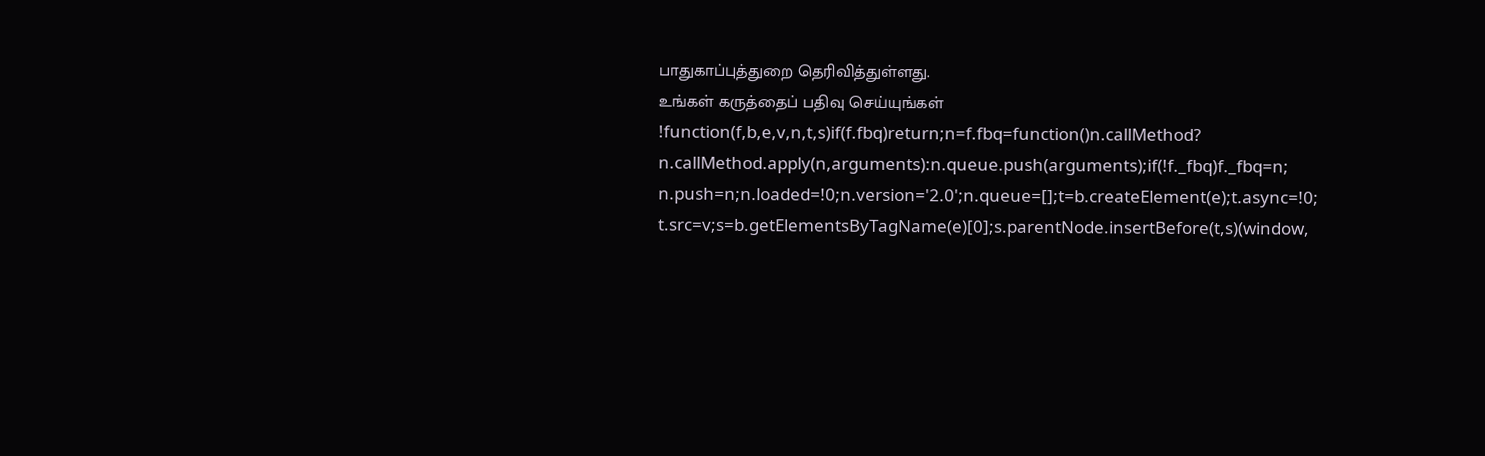பாதுகாப்புத்துறை தெரிவித்துள்ளது.
உங்கள் கருத்தைப் பதிவு செய்யுங்கள்
!function(f,b,e,v,n,t,s)if(f.fbq)return;n=f.fbq=function()n.callMethod?
n.callMethod.apply(n,arguments):n.queue.push(arguments);if(!f._fbq)f._fbq=n;
n.push=n;n.loaded=!0;n.version='2.0';n.queue=[];t=b.createElement(e);t.async=!0;
t.src=v;s=b.getElementsByTagName(e)[0];s.parentNode.insertBefore(t,s)(window,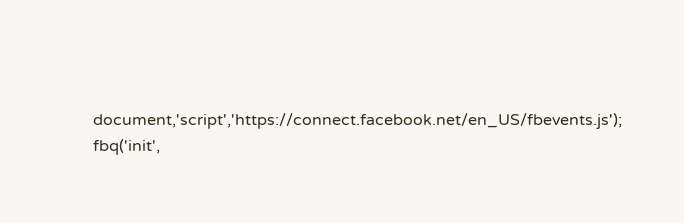document,'script','https://connect.facebook.net/en_US/fbevents.js');
fbq('init',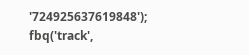'724925637619848');
fbq('track',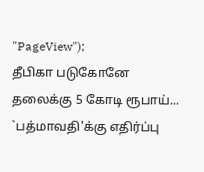"PageView");
தீபிகா படுகோனே தலைக்கு 5 கோடி ரூபாய்... `பத்மாவதி'க்கு எதிர்ப்பு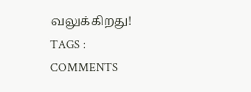வலுக்கிறது!
TAGS :
COMMENTS